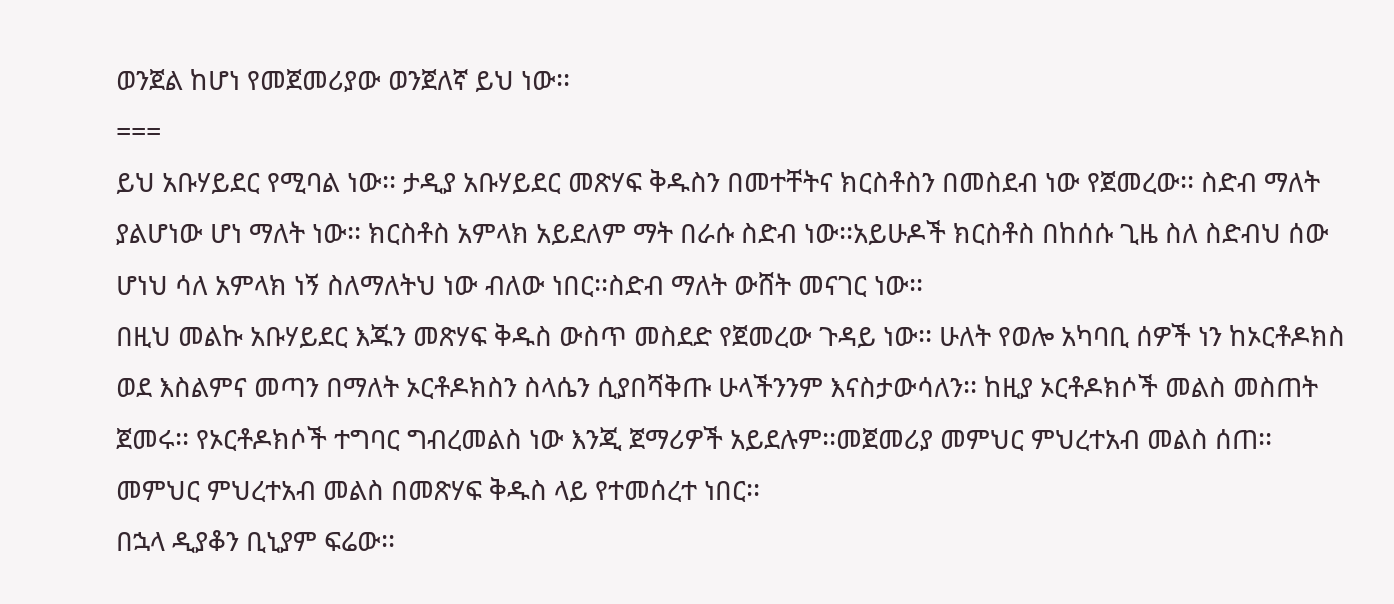ወንጀል ከሆነ የመጀመሪያው ወንጀለኛ ይህ ነው፡፡
===
ይህ አቡሃይደር የሚባል ነው፡፡ ታዲያ አቡሃይደር መጽሃፍ ቅዱስን በመተቸትና ክርስቶስን በመስደብ ነው የጀመረው፡፡ ስድብ ማለት ያልሆነው ሆነ ማለት ነው፡፡ ክርስቶስ አምላክ አይደለም ማት በራሱ ስድብ ነው፡፡አይሁዶች ክርስቶስ በከሰሱ ጊዜ ስለ ስድብህ ሰው ሆነህ ሳለ አምላክ ነኝ ስለማለትህ ነው ብለው ነበር፡፡ስድብ ማለት ውሸት መናገር ነው፡፡
በዚህ መልኩ አቡሃይደር እጁን መጽሃፍ ቅዱስ ውስጥ መስደድ የጀመረው ጉዳይ ነው፡፡ ሁለት የወሎ አካባቢ ሰዎች ነን ከኦርቶዶክስ ወደ እስልምና መጣን በማለት ኦርቶዶክስን ስላሴን ሲያበሻቅጡ ሁላችንንም እናስታውሳለን፡፡ ከዚያ ኦርቶዶክሶች መልስ መስጠት ጀመሩ፡፡ የኦርቶዶክሶች ተግባር ግብረመልስ ነው እንጂ ጀማሪዎች አይደሉም፡፡መጀመሪያ መምህር ምህረተአብ መልስ ሰጠ፡፡ መምህር ምህረተአብ መልስ በመጽሃፍ ቅዱስ ላይ የተመሰረተ ነበር፡፡
በኋላ ዲያቆን ቢኒያም ፍሬው፡፡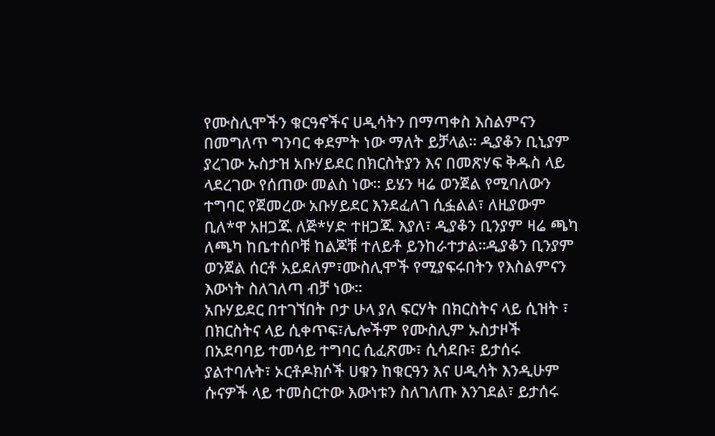የሙስሊሞችን ቁርዓኖችና ሀዲሳትን በማጣቀስ እስልምናን በመግለጥ ግንባር ቀደምት ነው ማለት ይቻላል፡፡ ዲያቆን ቢኒያም ያረገው ኡስታዝ አቡሃይደር በክርስትያን እና በመጽሃፍ ቅዱስ ላይ ላደረገው የሰጠው መልስ ነው፡፡ ይሄን ዛሬ ወንጀል የሚባለውን ተግባር የጀመረው አቡሃይደር እንደፈለገ ሲፏልል፣ ለዚያውም ቢለ*ዋ አዘጋጁ ለጅ*ሃድ ተዘጋጁ እያለ፣ ዲያቆን ቢንያም ዛሬ ጫካ ለጫካ ከቤተሰቦቹ ከልጆቹ ተለይቶ ይንከራተታል፡፡ዲያቆን ቢንያም ወንጀል ሰርቶ አይደለም፣ሙስሊሞች የሚያፍሩበትን የእስልምናን እውነት ስለገለጣ ብቻ ነው፡፡
አቡሃይደር በተገኘበት ቦታ ሁላ ያለ ፍርሃት በክርስትና ላይ ሲዝት ፣ በክርስትና ላይ ሲቀጥፍ፣ሌሎችም የሙስሊም ኡስታዞች በአደባባይ ተመሳይ ተግባር ሲፈጽሙ፣ ሲሳደቡ፣ ይታሰሩ ያልተባሉት፣ ኦርቶዶክሶች ሀቁን ከቁርዓን እና ሀዲሳት እንዲሁም ሱናዎች ላይ ተመስርተው እውነቱን ስለገለጡ እንገደል፣ ይታሰሩ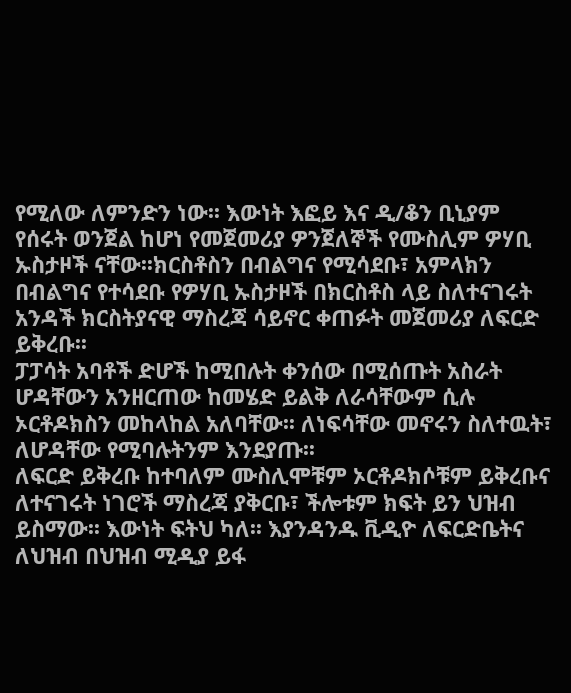የሚለው ለምንድን ነው፡፡ እውነት እፎይ እና ዲ/ቆን ቢኒያም የሰሩት ወንጀል ከሆነ የመጀመሪያ ዎንጀለኞች የሙስሊም ዎሃቢ ኡስታዞች ናቸው፡፡ክርስቶስን በብልግና የሚሳደቡ፣ አምላክን በብልግና የተሳደቡ የዎሃቢ ኡስታዞች በክርስቶስ ላይ ስለተናገሩት አንዳች ክርስትያናዊ ማስረጃ ሳይኖር ቀጠፉት መጀመሪያ ለፍርድ ይቅረቡ፡፡
ፓፓሳት አባቶች ድሆች ከሚበሉት ቀንሰው በሚሰጡት አስራት ሆዳቸውን አንዘርጠው ከመሄድ ይልቅ ለራሳቸውም ሲሉ ኦርቶዶክስን መከላከል አለባቸው፡፡ ለነፍሳቸው መኖሩን ስለተዉት፣ ለሆዳቸው የሚባሉትንም እንደያጡ፡፡
ለፍርድ ይቅረቡ ከተባለም ሙስሊሞቹም ኦርቶዶክሶቹም ይቅረቡና ለተናገሩት ነገሮች ማስረጃ ያቅርቡ፣ ችሎቱም ክፍት ይን ህዝብ ይስማው፡፡ እውነት ፍትህ ካለ፡፡ እያንዳንዱ ቪዲዮ ለፍርድቤትና ለህዝብ በህዝብ ሚዲያ ይፋ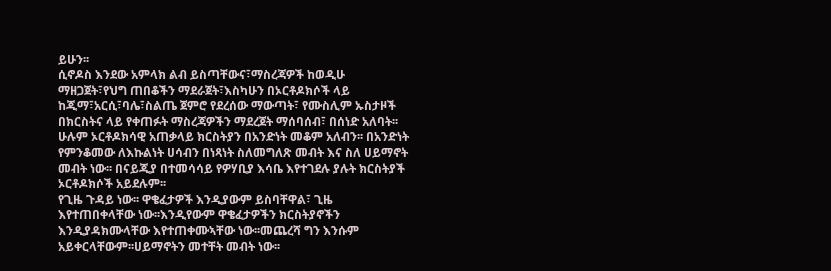ይሁን፡፡
ሲኖዶስ እንደው አምላክ ልብ ይስጣቸውና፣ማስረጃዎች ከወዲሁ ማዘጋጀት፣የህግ ጠበቆችን ማደራጀት፣እስካሁን በኦርቶዶክሶች ላይ ከጂማ፣አርሲ፣ባሌ፣ስልጤ ጀምሮ የደረሰው ማውጣት፣ የሙስሊም ኡስታዞች በክርስትና ላይ የቀጠፉት ማስረጃዎችን ማደረጀት ማሰባሰብ፣ በሰነድ አለባት፡፡
ሁሉም ኦርቶዶክሳዊ አጠቃላይ ክርስትያን በአንድነት መቆም አለብን፡፡ በአንድነት የምንቆመው ለእኩልነት ሀሳብን በነጻነት ስለመግለጽ መብት እና ስለ ሀይማኖት መብት ነው፡፡ በናይጂያ በተመሳሳይ የዎሃቢያ እሳቤ እየተገደሉ ያሉት ክርስትያች ኦርቶዶክሶች አይደሉም፡፡
የጊዜ ጉዳይ ነው፡፡ ዋቄፈታዎች እንዲያውም ይስባቸዋል፣ ጊዜ እየተጠበቀላቸው ነው፡፡እንዲየውም ዋቄፈታዎችን ክርስትያኖችን እንዲያዳክሙላቸው እየተጠቀሙኣቸው ነው፡፡መጨረሻ ግን እንሱም አይቀርላቸውም፡፡ሀይማኖትን መተቸት መብት ነው፡፡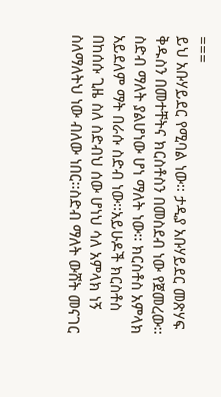===
ይህ አቡሃይደር የሚባል ነው፡፡ ታዲያ አቡሃይደር መጽሃፍ ቅዱስን በመተቸትና ክርስቶስን በመስደብ ነው የጀመረው፡፡ ስድብ ማለት ያልሆነው ሆነ ማለት ነው፡፡ ክርስቶስ አምላክ አይደለም ማት በራሱ ስድብ ነው፡፡አይሁዶች ክርስቶስ በከሰሱ ጊዜ ስለ ስድብህ ሰው ሆነህ ሳለ አምላክ ነኝ ስለማለትህ ነው ብለው ነበር፡፡ስድብ ማለት ውሸት መናገር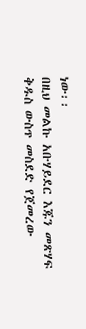ነው፡፡
በዚህ መልኩ አቡሃይደር እጁን መጽሃፍ ቅዱስ ውስጥ መስደድ የጀመረው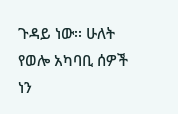ጉዳይ ነው፡፡ ሁለት የወሎ አካባቢ ሰዎች ነን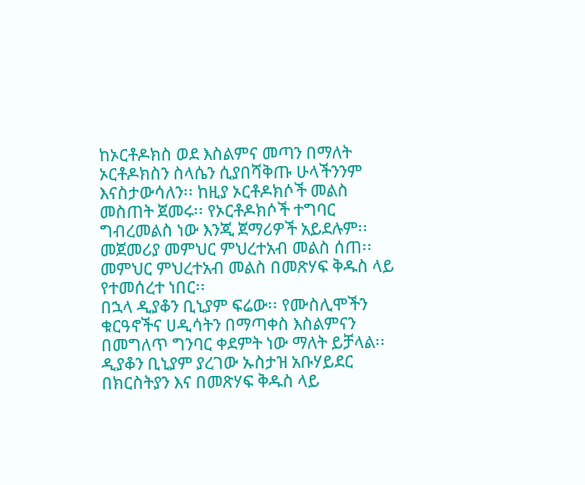ከኦርቶዶክስ ወደ እስልምና መጣን በማለት ኦርቶዶክስን ስላሴን ሲያበሻቅጡ ሁላችንንም እናስታውሳለን፡፡ ከዚያ ኦርቶዶክሶች መልስ መስጠት ጀመሩ፡፡ የኦርቶዶክሶች ተግባር ግብረመልስ ነው እንጂ ጀማሪዎች አይደሉም፡፡መጀመሪያ መምህር ምህረተአብ መልስ ሰጠ፡፡ መምህር ምህረተአብ መልስ በመጽሃፍ ቅዱስ ላይ የተመሰረተ ነበር፡፡
በኋላ ዲያቆን ቢኒያም ፍሬው፡፡ የሙስሊሞችን ቁርዓኖችና ሀዲሳትን በማጣቀስ እስልምናን በመግለጥ ግንባር ቀደምት ነው ማለት ይቻላል፡፡ ዲያቆን ቢኒያም ያረገው ኡስታዝ አቡሃይደር በክርስትያን እና በመጽሃፍ ቅዱስ ላይ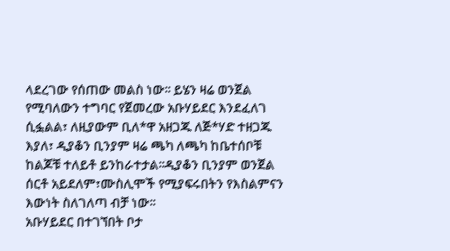ላደረገው የሰጠው መልስ ነው፡፡ ይሄን ዛሬ ወንጀል የሚባለውን ተግባር የጀመረው አቡሃይደር እንደፈለገ ሲፏልል፣ ለዚያውም ቢለ*ዋ አዘጋጁ ለጅ*ሃድ ተዘጋጁ እያለ፣ ዲያቆን ቢንያም ዛሬ ጫካ ለጫካ ከቤተሰቦቹ ከልጆቹ ተለይቶ ይንከራተታል፡፡ዲያቆን ቢንያም ወንጀል ሰርቶ አይደለም፣ሙስሊሞች የሚያፍሩበትን የእስልምናን እውነት ስለገለጣ ብቻ ነው፡፡
አቡሃይደር በተገኘበት ቦታ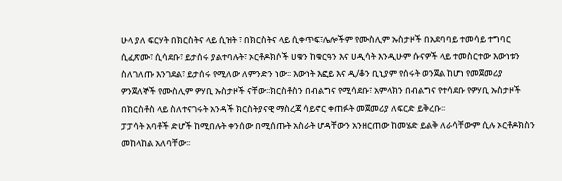ሁላ ያለ ፍርሃት በክርስትና ላይ ሲዝት ፣ በክርስትና ላይ ሲቀጥፍ፣ሌሎችም የሙስሊም ኡስታዞች በአደባባይ ተመሳይ ተግባር ሲፈጽሙ፣ ሲሳደቡ፣ ይታሰሩ ያልተባሉት፣ ኦርቶዶክሶች ሀቁን ከቁርዓን እና ሀዲሳት እንዲሁም ሱናዎች ላይ ተመስርተው እውነቱን ስለገለጡ እንገደል፣ ይታሰሩ የሚለው ለምንድን ነው፡፡ እውነት እፎይ እና ዲ/ቆን ቢኒያም የሰሩት ወንጀል ከሆነ የመጀመሪያ ዎንጀለኞች የሙስሊም ዎሃቢ ኡስታዞች ናቸው፡፡ክርስቶስን በብልግና የሚሳደቡ፣ አምላክን በብልግና የተሳደቡ የዎሃቢ ኡስታዞች በክርስቶስ ላይ ስለተናገሩት አንዳች ክርስትያናዊ ማስረጃ ሳይኖር ቀጠፉት መጀመሪያ ለፍርድ ይቅረቡ፡፡
ፓፓሳት አባቶች ድሆች ከሚበሉት ቀንሰው በሚሰጡት አስራት ሆዳቸውን አንዘርጠው ከመሄድ ይልቅ ለራሳቸውም ሲሉ ኦርቶዶክስን መከላከል አለባቸው፡፡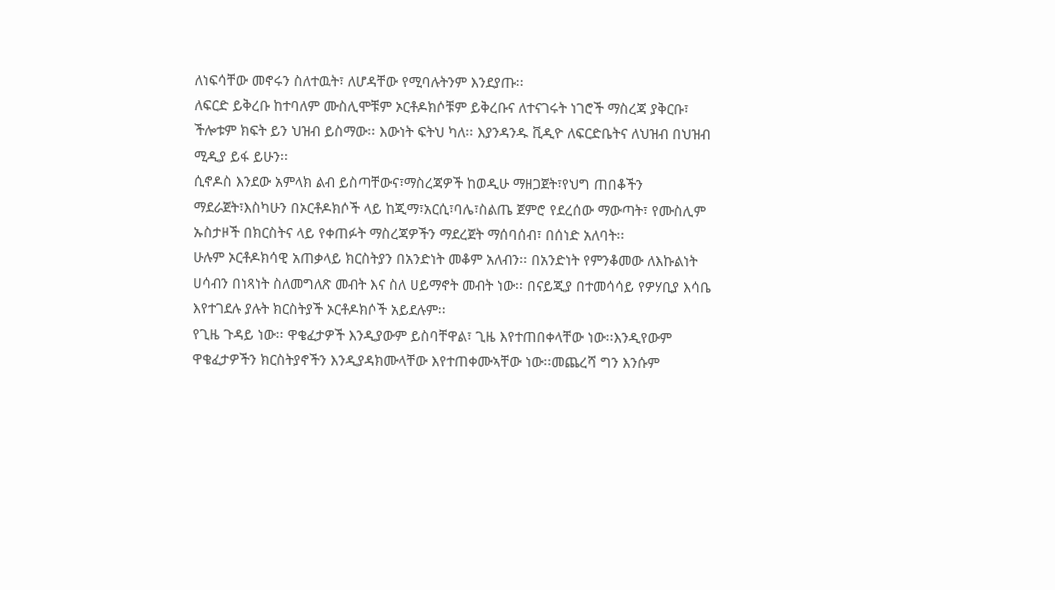ለነፍሳቸው መኖሩን ስለተዉት፣ ለሆዳቸው የሚባሉትንም እንደያጡ፡፡
ለፍርድ ይቅረቡ ከተባለም ሙስሊሞቹም ኦርቶዶክሶቹም ይቅረቡና ለተናገሩት ነገሮች ማስረጃ ያቅርቡ፣ ችሎቱም ክፍት ይን ህዝብ ይስማው፡፡ እውነት ፍትህ ካለ፡፡ እያንዳንዱ ቪዲዮ ለፍርድቤትና ለህዝብ በህዝብ ሚዲያ ይፋ ይሁን፡፡
ሲኖዶስ እንደው አምላክ ልብ ይስጣቸውና፣ማስረጃዎች ከወዲሁ ማዘጋጀት፣የህግ ጠበቆችን ማደራጀት፣እስካሁን በኦርቶዶክሶች ላይ ከጂማ፣አርሲ፣ባሌ፣ስልጤ ጀምሮ የደረሰው ማውጣት፣ የሙስሊም ኡስታዞች በክርስትና ላይ የቀጠፉት ማስረጃዎችን ማደረጀት ማሰባሰብ፣ በሰነድ አለባት፡፡
ሁሉም ኦርቶዶክሳዊ አጠቃላይ ክርስትያን በአንድነት መቆም አለብን፡፡ በአንድነት የምንቆመው ለእኩልነት ሀሳብን በነጻነት ስለመግለጽ መብት እና ስለ ሀይማኖት መብት ነው፡፡ በናይጂያ በተመሳሳይ የዎሃቢያ እሳቤ እየተገደሉ ያሉት ክርስትያች ኦርቶዶክሶች አይደሉም፡፡
የጊዜ ጉዳይ ነው፡፡ ዋቄፈታዎች እንዲያውም ይስባቸዋል፣ ጊዜ እየተጠበቀላቸው ነው፡፡እንዲየውም ዋቄፈታዎችን ክርስትያኖችን እንዲያዳክሙላቸው እየተጠቀሙኣቸው ነው፡፡መጨረሻ ግን እንሱም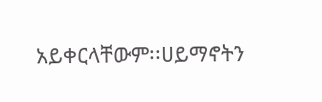አይቀርላቸውም፡፡ሀይማኖትን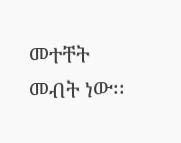መተቸት መብት ነው፡፡